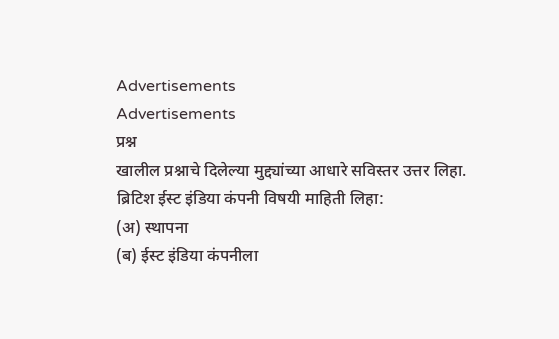Advertisements
Advertisements
प्रश्न
खालील प्रश्नाचे दिलेल्या मुद्द्यांच्या आधारे सविस्तर उत्तर लिहा.
ब्रिटिश ईस्ट इंडिया कंपनी विषयी माहिती लिहा:
(अ) स्थापना
(ब) ईस्ट इंडिया कंपनीला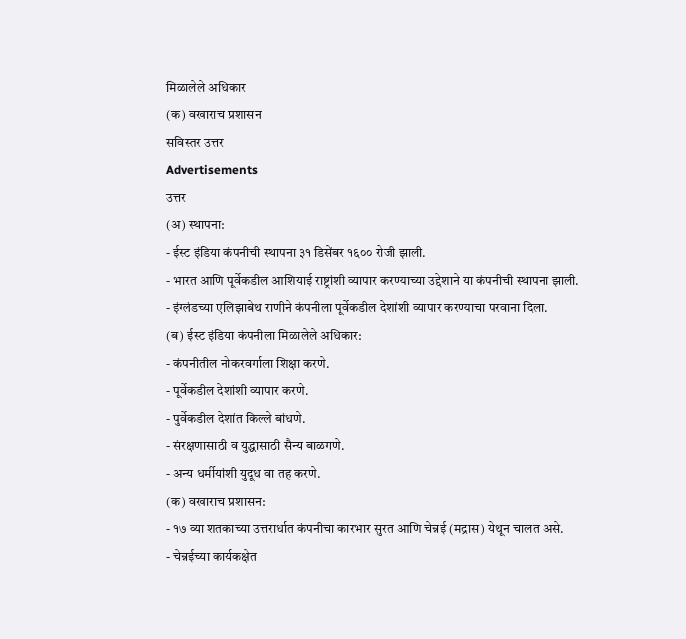मिळालेले अधिकार
(क) वखाराच प्रशासन
सविस्तर उत्तर
Advertisements
उत्तर
(अ) स्थापना:
- ईस्ट इंडिया कंपनीची स्थापना ३१ डिसेंबर १६०० रोजी झाली.
- भारत आणि पूर्वेकडील आशियाई राष्ट्रांशी व्यापार करण्याच्या उद्देशाने या कंपनीची स्थापना झाली.
- इंग्लंडच्या एलिझाबेथ राणीने कंपनीला पूर्वेकडील देशांशी व्यापार करण्याचा परवाना दिला.
(ब) ईस्ट इंडिया कंपनीला मिळालेले अधिकार:
- कंपनीतील नोकरवर्गाला शिक्षा करणे.
- पूर्वेकडील देशांशी व्यापार करणे.
- पुर्वेकडील देशांत किल्ले बांधणे.
- संरक्षणासाठी व युद्धासाठी सैन्य बाळगणे.
- अन्य धर्मीयांशी युदूध वा तह करणे.
(क) वखाराच प्रशासन:
- १७ व्या शतकाच्या उत्तरार्धात कंपनीचा कारभार सुरत आणि चेन्नई (मद्रास) येथून चालत असे.
- चेन्नईच्या कार्यकक्षेत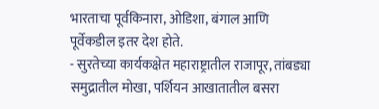भारताचा पूर्वकिनारा, ओडिशा, बंगाल आणि पूर्वेकडील इतर देश होते.
- सुरतेच्या कार्यकक्षेत महाराष्ट्रातील राजापूर, तांबड्या समुद्रातील मोखा, पर्शियन आखातातील बसरा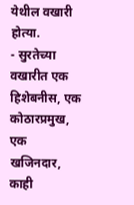येथील वखारी होत्या.
- सुरतेच्या वखारीत एक हिशेबनीस, एक कोठारप्रमुख, एक खजिनदार, काही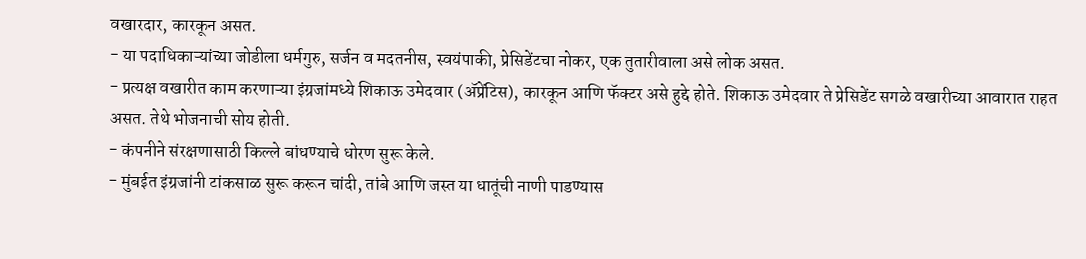वखारदार, कारकून असत.
- या पदाधिकाऱ्यांच्या जोडीला धर्मगुरु, सर्जन व मदतनीस, स्वयंपाकी, प्रेसिडेंटचा नोकर, एक तुतारीवाला असे लोक असत.
- प्रत्यक्ष वखारीत काम करणाऱ्या इंग्रजांमध्ये शिकाऊ उमेदवार (ॲप्रेंटिस), कारकून आणि फॅक्टर असे हुद्दे होते. शिकाऊ उमेदवार ते प्रेसिडेंट सगळे वखारीच्या आवारात राहत असत. तेथे भोजनाची सोय होती.
- कंपनीने संरक्षणासाठी किल्ले बांधण्याचे धोरण सुरू केले.
- मुंबईत इंग्रजांनी टांकसाळ सुरू करून चांदी, तांबे आणि जस्त या धातूंची नाणी पाडण्यास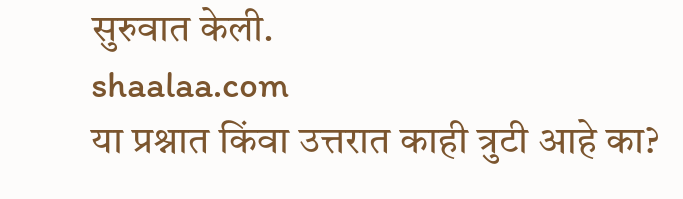सुरुवात केली.
shaalaa.com
या प्रश्नात किंवा उत्तरात काही त्रुटी आहे का?